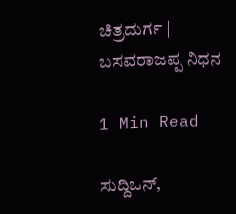ಚಿತ್ರದುರ್ಗ | ಬಸವರಾಜಪ್ಪ ನಿಧನ

1 Min Read

ಸುದ್ದಿಒನ್,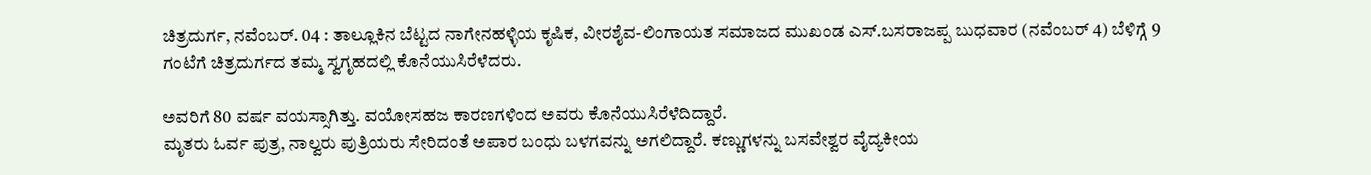ಚಿತ್ರದುರ್ಗ, ನವೆಂಬರ್. 04 : ತಾಲ್ಲೂಕಿನ ಬೆಟ್ಟದ ನಾಗೇನಹಳ್ಳಿಯ ಕೃಷಿಕ, ವೀರಶೈವ‌-ಲಿಂಗಾಯತ ಸಮಾಜದ ಮುಖಂಡ ಎಸ್‌.ಬಸರಾಜಪ್ಪ ಬುಧವಾರ (ನವೆಂಬರ್ 4) ಬೆಳಿಗ್ಗೆ 9 ಗಂಟೆಗೆ ಚಿತ್ರದುರ್ಗದ ತಮ್ಮ ಸ್ವಗೃಹದಲ್ಲಿ ಕೊನೆಯುಸಿರೆಳೆದರು.

ಅವರಿಗೆ 80 ವರ್ಷ ವಯಸ್ಸಾಗಿತ್ತು. ವಯೋಸಹಜ ಕಾರಣಗಳಿಂದ ಅವರು ಕೊನೆಯುಸಿರೆಳೆದಿದ್ದಾರೆ.
ಮೃತರು ಓರ್ವ ಪುತ್ರ, ನಾಲ್ವರು ಪುತ್ರಿಯರು ಸೇರಿದಂತೆ ಅಪಾರ ಬಂಧು ಬಳಗವನ್ನು ಅಗಲಿದ್ದಾರೆ. ಕಣ್ಣುಗಳನ್ನು ಬಸವೇಶ್ವರ ವೈದ್ಯಕೀಯ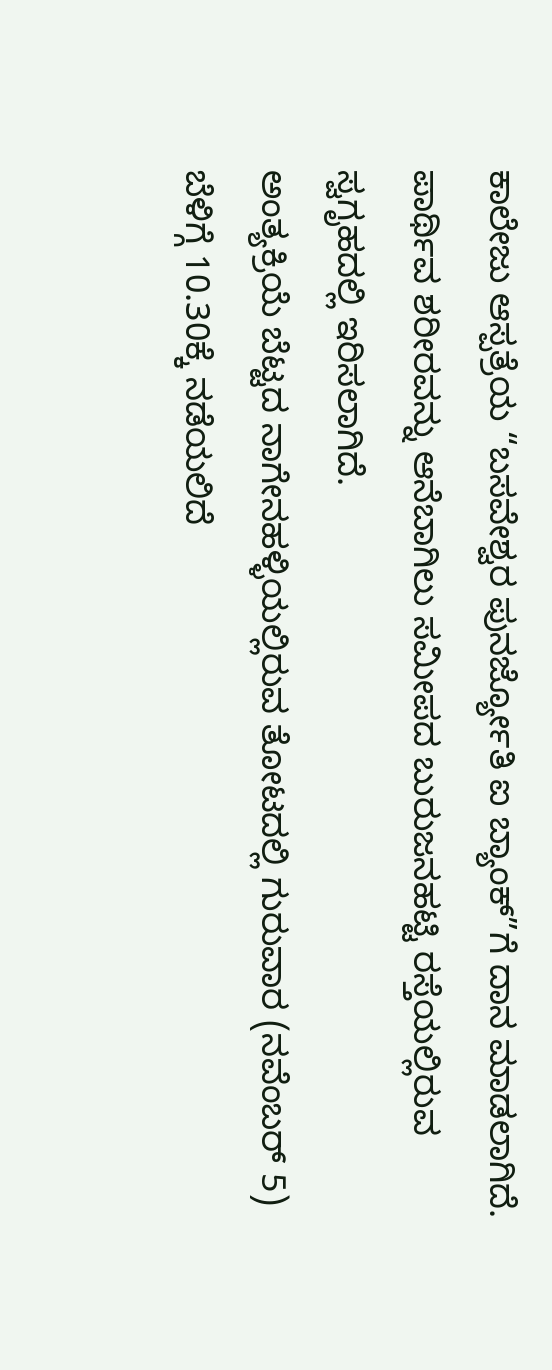ಕಾಲೇಜು ಆಸ್ಪತ್ರೆಯ “ಬಸವೇಶ್ವರ ಪುನರ್ಜ್ಯೋತಿ ಐ ಬ್ಯಾಂಕ್”ಗೆ ದಾನ ಮಾಡಲಾಗಿದೆ.
ಪಾರ್ಥಿವ ಶರೀರವನ್ನು ಆನೆಬಾಗಿಲು ಸಮೀಪದ ಬುರುಜನಹಟ್ಟಿ ರಸ್ತೆಯಲ್ಲಿರುವ ಸ್ವಗೃಹದಲ್ಲಿ ಇರಿಸಲಾಗಿದೆ.
ಅಂತ್ಯಕ್ರಿಯೆ ಬೆಟ್ಟದ ನಾಗೇನಹಳ್ಳಿಯಲ್ಲಿರುವ ತೋಟದಲ್ಲಿ ಗುರುವಾರ (ನವೆಂಬರ್ 5) ಬೆಳಿಗ್ಗೆ 10.30ಕ್ಕೆ ನಡೆಯಲಿದೆ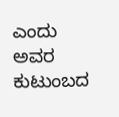ಎಂದು ಅವರ ಕುಟುಂಬದ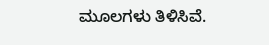ಮೂಲಗಳು ತಿಳಿಸಿವೆ.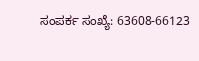ಸಂಪರ್ಕ ಸಂಖ್ಯೆ: 63608-66123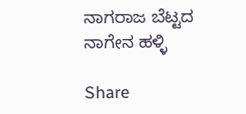ನಾಗರಾಜ ಬೆಟ್ಟದ ನಾಗೇನ ಹಳ್ಳಿ

Share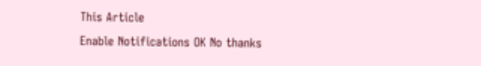This Article
Enable Notifications OK No thanks